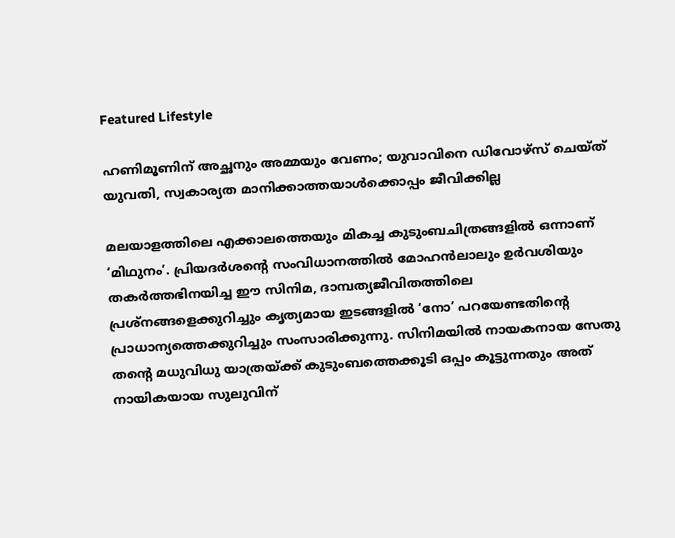Featured Lifestyle

ഹണിമൂണിന് അച്ഛനും അമ്മയും വേണം; യുവാവിനെ ഡിവോഴ്സ് ചെയ്ത് യുവതി, സ്വകാര്യത മാനിക്കാത്തയാൾക്കൊപ്പം ജീവിക്കില്ല

മലയാളത്തിലെ എക്കാലത്തെയും മികച്ച കുടുംബചിത്രങ്ങളിൽ ഒന്നാണ് ‘മിഥുനം’. പ്രിയദർശന്റെ സംവിധാനത്തിൽ മോഹൻലാലും ഉർവശിയും തകർത്തഭിനയിച്ച ഈ സിനിമ, ദാമ്പത്യജീവിതത്തിലെ പ്രശ്നങ്ങളെക്കുറിച്ചും കൃത്യമായ ഇടങ്ങളിൽ ‘നോ’ പറയേണ്ടതിന്റെ പ്രാധാന്യത്തെക്കുറിച്ചും സംസാരിക്കുന്നു. സിനിമയിൽ നായകനായ സേതു തന്റെ മധുവിധു യാത്രയ്ക്ക് കുടുംബത്തെക്കൂടി ഒപ്പം കൂട്ടുന്നതും അത് നായികയായ സുലുവിന്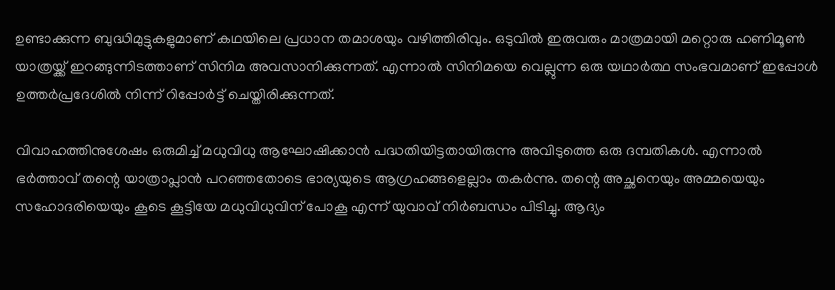ഉണ്ടാക്കുന്ന ബുദ്ധിമുട്ടുകളുമാണ് കഥയിലെ പ്രധാന തമാശയും വഴിത്തിരിവും. ഒടുവിൽ ഇരുവരും മാത്രമായി മറ്റൊരു ഹണിമൂൺ യാത്രയ്ക്ക് ഇറങ്ങുന്നിടത്താണ് സിനിമ അവസാനിക്കുന്നത്. എന്നാൽ സിനിമയെ വെല്ലുന്ന ഒരു യഥാർത്ഥ സംഭവമാണ് ഇപ്പോൾ ഉത്തർപ്രദേശിൽ നിന്ന് റിപ്പോർട്ട് ചെയ്തിരിക്കുന്നത്.

വിവാഹത്തിനുശേഷം ഒരുമിച്ച് മധുവിധു ആഘോഷിക്കാൻ പദ്ധതിയിട്ടതായിരുന്നു അവിടുത്തെ ഒരു ദമ്പതികൾ. എന്നാൽ ഭർത്താവ് തന്റെ യാത്രാപ്ലാൻ പറഞ്ഞതോടെ ഭാര്യയുടെ ആഗ്രഹങ്ങളെല്ലാം തകർന്നു. തന്റെ അച്ഛനെയും അമ്മയെയും സഹോദരിയെയും കൂടെ കൂട്ടിയേ മധുവിധുവിന് പോകൂ എന്ന് യുവാവ് നിർബന്ധം പിടിച്ചു. ആദ്യം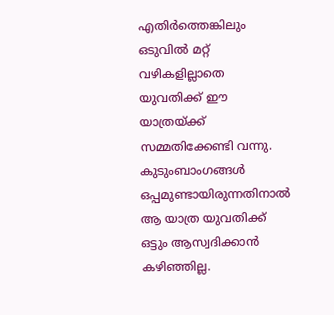എതിർത്തെങ്കിലും ഒടുവിൽ മറ്റ് വഴികളില്ലാതെ യുവതിക്ക് ഈ യാത്രയ്ക്ക് സമ്മതിക്കേണ്ടി വന്നു. കുടുംബാംഗങ്ങൾ ഒപ്പമുണ്ടായിരുന്നതിനാൽ ആ യാത്ര യുവതിക്ക് ഒട്ടും ആസ്വദിക്കാൻ കഴിഞ്ഞില്ല.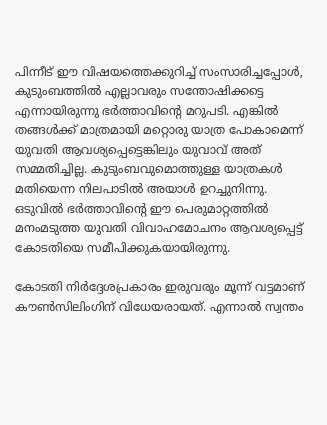പിന്നീട് ഈ വിഷയത്തെക്കുറിച്ച് സംസാരിച്ചപ്പോൾ, കുടുംബത്തിൽ എല്ലാവരും സന്തോഷിക്കട്ടെ എന്നായിരുന്നു ഭർത്താവിന്റെ മറുപടി. എങ്കിൽ തങ്ങൾക്ക് മാത്രമായി മറ്റൊരു യാത്ര പോകാമെന്ന് യുവതി ആവശ്യപ്പെട്ടെങ്കിലും യുവാവ് അത് സമ്മതിച്ചില്ല. കുടുംബവുമൊത്തുള്ള യാത്രകൾ മതിയെന്ന നിലപാടിൽ അയാൾ ഉറച്ചുനിന്നു. ഒടുവിൽ ഭർത്താവിന്റെ ഈ പെരുമാറ്റത്തിൽ മനംമടുത്ത യുവതി വിവാഹമോചനം ആവശ്യപ്പെട്ട് കോടതിയെ സമീപിക്കുകയായിരുന്നു.

കോടതി നിർദ്ദേശപ്രകാരം ഇരുവരും മൂന്ന് വട്ടമാണ് കൗൺസിലിംഗിന് വിധേയരായത്. എന്നാൽ സ്വന്തം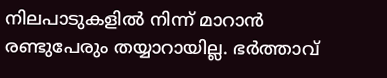നിലപാടുകളിൽ നിന്ന് മാറാൻ രണ്ടുപേരും തയ്യാറായില്ല. ഭർത്താവ്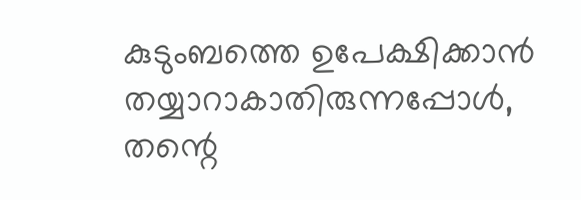കുടുംബത്തെ ഉപേക്ഷിക്കാൻ തയ്യാറാകാതിരുന്നപ്പോൾ, തന്റെ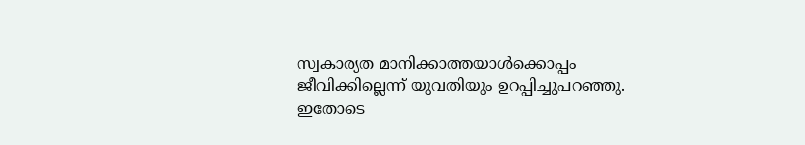സ്വകാര്യത മാനിക്കാത്തയാൾക്കൊപ്പം ജീവിക്കില്ലെന്ന് യുവതിയും ഉറപ്പിച്ചുപറഞ്ഞു. ഇതോടെ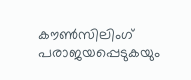കൗൺസിലിംഗ് പരാജയപ്പെടുകയും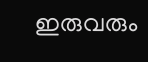ഇരുവരും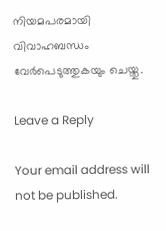നിയമപരമായി വിവാഹബന്ധം വേർപെടുത്തുകയും ചെയ്തു.

Leave a Reply

Your email address will not be published.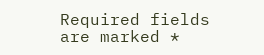Required fields are marked *